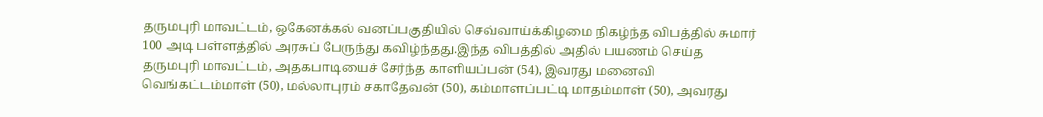தருமபுரி மாவட்டம், ஒகேனக்கல் வனப்பகுதியில் செவ்வாய்க்கிழமை நிகழ்ந்த விபத்தில் சுமார் 100 அடி பள்ளத்தில் அரசுப் பேருந்து கவிழ்ந்தது.இந்த விபத்தில் அதில் பயணம் செய்த தருமபுரி மாவட்டம், அதகபாடியைச் சேர்ந்த காளியப்பன் (54), இவரது மனைவி வெங்கட்டம்மாள் (50), மல்லாபுரம் சகாதேவன் (50), கம்மாளப்பட்டி மாதம்மாள் (50), அவரது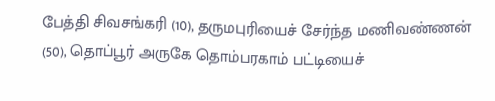பேத்தி சிவசங்கரி (10), தருமபுரியைச் சேர்ந்த மணிவண்ணன் (50), தொப்பூர் அருகே தொம்பரகாம் பட்டியைச்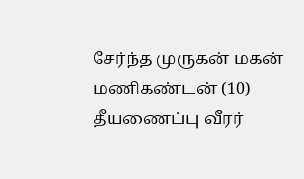சேர்ந்த முருகன் மகன் மணிகண்டன் (10) தீயணைப்பு வீரர்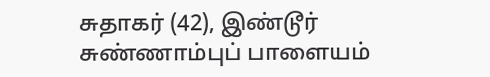சுதாகர் (42), இண்டூர் சுண்ணாம்புப் பாளையம்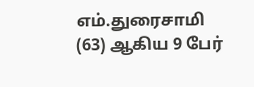எம்.துரைசாமி (63) ஆகிய 9 பேர்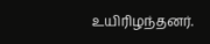உயிரிழந்தனர்.